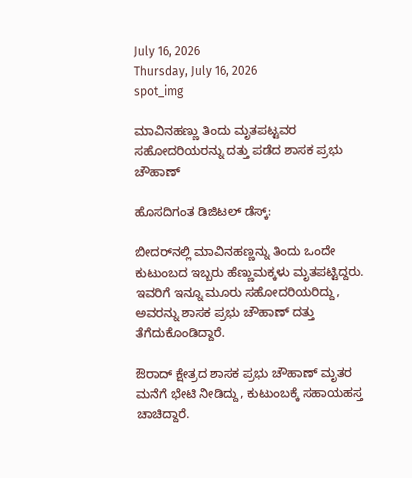July 16, 2026
Thursday, July 16, 2026
spot_img

ಮಾವಿನಹಣ್ಣು ತಿಂದು ಮೃತಪಟ್ಟವರ ಸಹೋದರಿಯರನ್ನು ದತ್ತು ಪಡೆದ ಶಾಸಕ ಪ್ರಭು ಚೌಹಾಣ್‌

ಹೊಸದಿಗಂತ ಡಿಜಿಟಲ್‌ ಡೆಸ್ಕ್‌:

ಬೀದರ್‌ನಲ್ಲಿ ಮಾವಿನಹಣ್ಣನ್ನು ತಿಂದು ಒಂದೇ ಕುಟುಂಬದ ಇಬ್ಬರು ಹೆಣ್ಣುಮಕ್ಕಳು ಮೃತಪಟ್ಟಿದ್ದರು. ಇವರಿಗೆ ಇನ್ನೂ ಮೂರು ಸಹೋದರಿಯರಿದ್ದು, ಅವರನ್ನು ಶಾಸಕ ಪ್ರಭು ಚೌಹಾಣ್‌ ದತ್ತು ತೆಗೆದುಕೊಂಡಿದ್ದಾರೆ.

ಔರಾದ್‌ ಕ್ಷೇತ್ರದ ಶಾಸಕ ಪ್ರಭು ಚೌಹಾಣ್‌ ಮೃತರ ಮನೆಗೆ ಭೇಟಿ ನೀಡಿದ್ದು, ಕುಟುಂಬಕ್ಕೆ ಸಹಾಯಹಸ್ತ ಚಾಚಿದ್ದಾರೆ.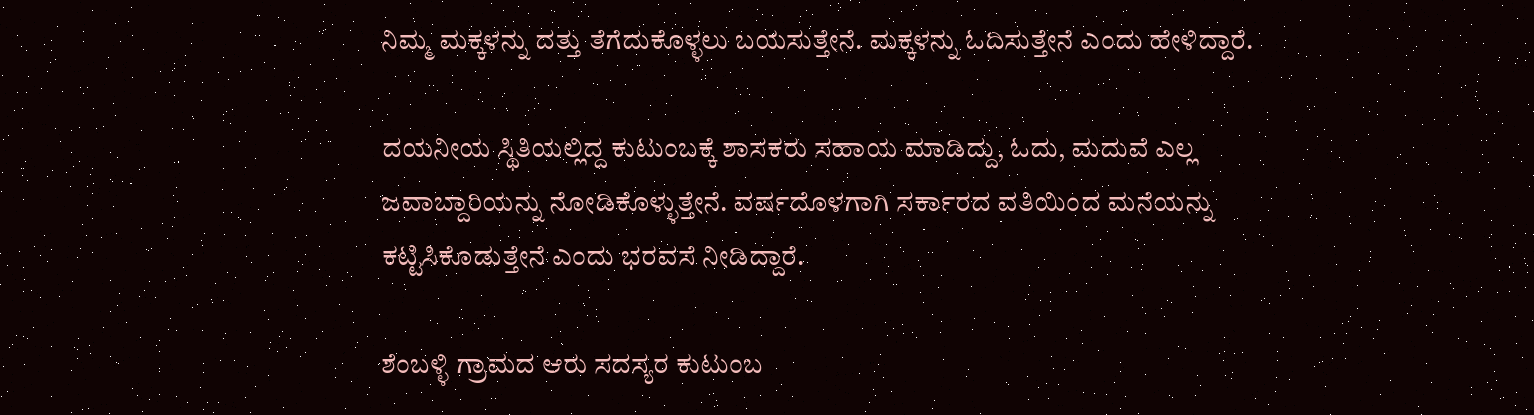ನಿಮ್ಮ ಮಕ್ಕಳನ್ನು ದತ್ತು ತೆಗೆದುಕೊಳ್ಳಲು ಬಯಸುತ್ತೇನೆ. ಮಕ್ಕಳನ್ನು ಓದಿಸುತ್ತೇನೆ ಎಂದು ಹೇಳಿದ್ದಾರೆ.

ದಯನೀಯ ಸ್ಥಿತಿಯಲ್ಲಿದ್ದ ಕುಟುಂಬಕ್ಕೆ ಶಾಸಕರು ಸಹಾಯ ಮಾಡಿದ್ದು, ಓದು, ಮದುವೆ ಎಲ್ಲ ಜವಾಬ್ದಾರಿಯನ್ನು ನೋಡಿಕೊಳ್ಳುತ್ತೇನೆ. ವರ್ಷದೊಳಗಾಗಿ ಸರ್ಕಾರದ ವತಿಯಿಂದ ಮನೆಯನ್ನು ಕಟ್ಟಿಸಿಕೊಡುತ್ತೇನೆ ಎಂದು ಭರವಸೆ ನೀಡಿದ್ದಾರೆ.

ಶೆಂಬಳ್ಳಿ ಗ್ರಾಮದ ಆರು ಸದಸ್ಯರ ಕುಟುಂಬ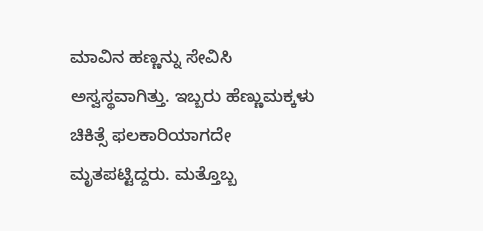ಮಾವಿನ ಹಣ್ಣನ್ನು ಸೇವಿಸಿ ಅಸ್ವಸ್ಥವಾಗಿತ್ತು. ಇಬ್ಬರು ಹೆಣ್ಣುಮಕ್ಕಳು ಚಿಕಿತ್ಸೆ ಫಲಕಾರಿಯಾಗದೇ ಮೃತಪಟ್ಟಿದ್ದರು. ಮತ್ತೊಬ್ಬ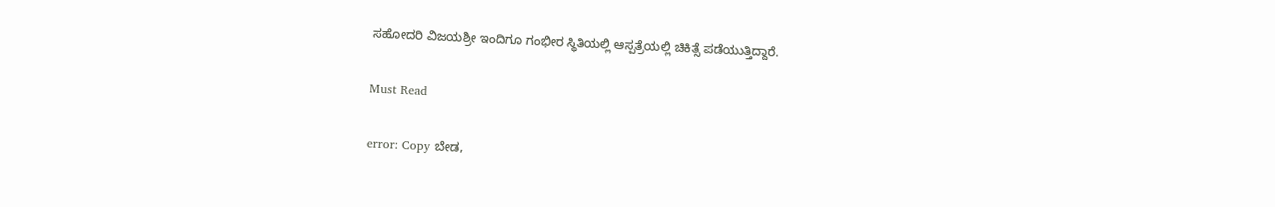ಸಹೋದರಿ ವಿಜಯಶ್ರೀ ಇಂದಿಗೂ ಗಂಭೀರ ಸ್ಥಿತಿಯಲ್ಲಿ ಆಸ್ಪತ್ರೆಯಲ್ಲಿ ಚಿಕಿತ್ಸೆ ಪಡೆಯುತ್ತಿದ್ದಾರೆ.

Must Read

error: Copy ಬೇಡ,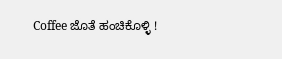Coffee ಜೊತೆ ಹಂಚಿಕೊಳ್ಳಿ !